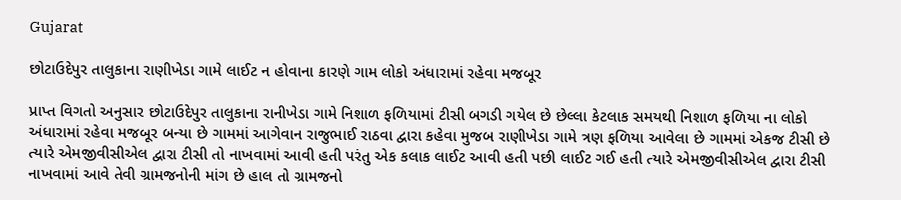Gujarat

છોટાઉદેપુર તાલુકાના રાણીખેડા ગામે લાઈટ ન હોવાના કારણે ગામ લોકો અંધારામાં રહેવા મજબૂર

પ્રાપ્ત વિગતો અનુસાર છોટાઉદેપુર તાલુકાના રાનીખેડા ગામે નિશાળ ફળિયામાં ટીસી બગડી ગયેલ છે છેલ્લા કેટલાક સમયથી નિશાળ ફળિયા ના લોકો અંધારામાં રહેવા મજબૂર બન્યા છે ગામમાં આગેવાન રાજુભાઈ રાઠવા દ્વારા કહેવા મુજબ રાણીખેડા ગામે ત્રણ ફળિયા આવેલા છે ગામમાં એકજ ટીસી છે ત્યારે એમજીવીસીએલ દ્વારા ટીસી તો નાખવામાં આવી હતી પરંતુ એક કલાક લાઈટ આવી હતી પછી લાઈટ ગઈ હતી ત્યારે એમજીવીસીએલ દ્વારા ટીસી નાખવામાં આવે તેવી ગ્રામજનોની માંગ છે હાલ તો ગ્રામજનો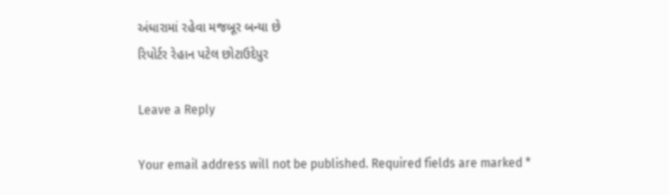અંધારામાં રહેવા મજબૂર બન્યા છે
રિપોર્ટર રેહાન પટેલ છોટાઉદેપુર

Leave a Reply

Your email address will not be published. Required fields are marked *